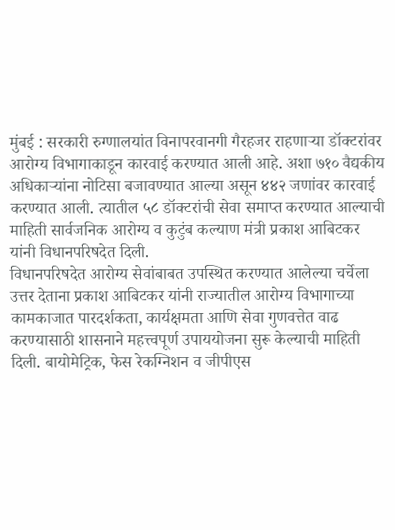मुंबई : सरकारी रुग्णालयांत विनापरवानगी गैरहजर राहणाऱ्या डॉक्टरांवर आरोग्य विभागाकाडून कारवाई करण्यात आली आहे. अशा ७१० वैद्यकीय अधिकाऱ्यांना नोटिसा बजावण्यात आल्या असून ४४२ जणांवर कारवाई करण्यात आली. त्यातील ५८ डॉक्टरांची सेवा समाप्त करण्यात आल्याची माहिती सार्वजनिक आरोग्य व कुटुंब कल्याण मंत्री प्रकाश आबिटकर यांनी विधानपरिषदेत दिली.
विधानपरिषदेत आरोग्य सेवांबाबत उपस्थित करण्यात आलेल्या चर्चेला उत्तर देताना प्रकाश आबिटकर यांनी राज्यातील आरोग्य विभागाच्या कामकाजात पारदर्शकता, कार्यक्षमता आणि सेवा गुणवत्तेत वाढ करण्यासाठी शासनाने महत्त्वपूर्ण उपाययोजना सुरू केल्याची माहिती दिली. बायोमेट्रिक, फेस रेकग्निशन व जीपीएस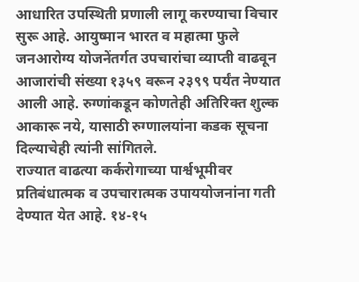आधारित उपस्थिती प्रणाली लागू करण्याचा विचार सुरू आहे. आयुष्मान भारत व महात्मा फुले जनआरोग्य योजनेंतर्गत उपचारांचा व्याप्ती वाढवून आजारांची संख्या १३५९ वरून २३९९ पर्यंत नेण्यात आली आहे. रुग्णांकडून कोणतेही अतिरिक्त शुल्क आकारू नये, यासाठी रुग्णालयांना कडक सूचना दिल्याचेही त्यांनी सांगितले.
राज्यात वाढत्या कर्करोगाच्या पार्श्वभूमीवर प्रतिबंधात्मक व उपचारात्मक उपाययोजनांना गती देण्यात येत आहे. १४-१५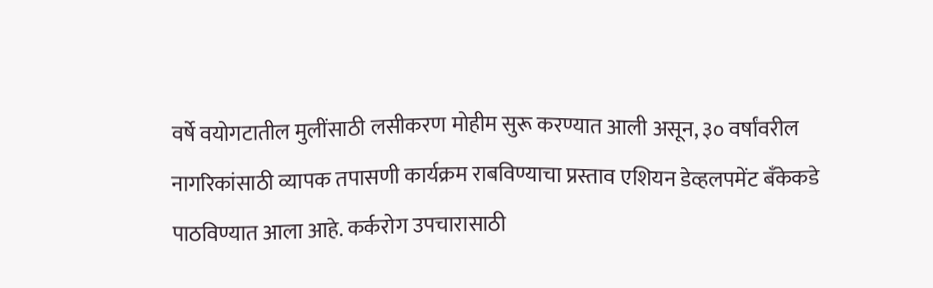वर्षे वयोगटातील मुलींसाठी लसीकरण मोहीम सुरू करण्यात आली असून, ३० वर्षांवरील नागरिकांसाठी व्यापक तपासणी कार्यक्रम राबविण्याचा प्रस्ताव एशियन डेव्हलपमेंट बँकेकडे पाठविण्यात आला आहे. कर्करोग उपचारासाठी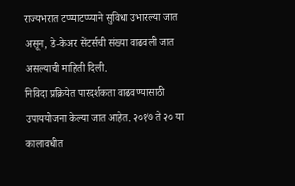राज्यभरात टप्प्याटप्प्याने सुविधा उभारल्या जात असून, डे-केअर सेंटर्सची संख्या वाढवली जात असल्याची माहिती दिली.
निविदा प्रक्रियेत पारदर्शकता वाढवण्यासाठी उपाययोजना केल्या जात आहेत. २०१७ ते २० या कालावधीत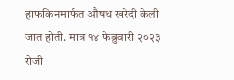हाफकिनमार्फत औषध खरेदी केली जात होती. मात्र १४ फेब्रुवारी २०२३ रोजी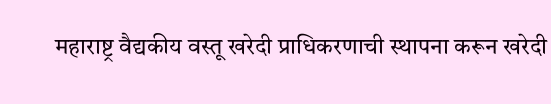महाराष्ट्र वैद्यकीय वस्तू खरेदी प्राधिकरणाची स्थापना करून खरेदी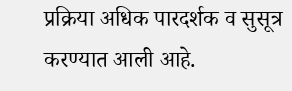प्रक्रिया अधिक पारदर्शक व सुसूत्र करण्यात आली आहे.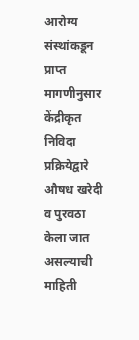आरोग्य संस्थांकडून प्राप्त मागणीनुसार केंद्रीकृत निविदा प्रक्रियेद्वारे औषध खरेदी व पुरवठा केला जात असल्याची माहिती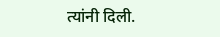त्यांनी दिली.